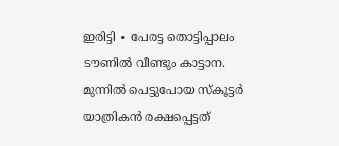ഇരിട്ടി ∙ പേരട്ട തൊട്ടിപ്പാലം ടൗണിൽ വീണ്ടും കാട്ടാന.
മുന്നിൽ പെട്ടുപോയ സ്കൂട്ടർ യാത്രികൻ രക്ഷപ്പെട്ടത്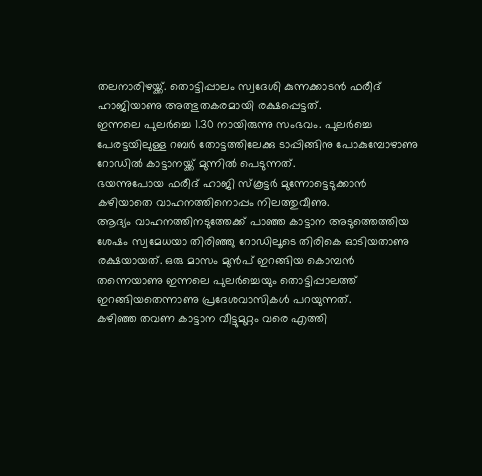തലനാരിഴയ്ക്ക്. തൊട്ടിപ്പാലം സ്വദേശി കുന്നക്കാടൻ ഫരീദ് ഹാജിയാണു അത്ഭുതകരമായി രക്ഷപ്പെട്ടത്.
ഇന്നലെ പുലർച്ചെ 1.30 നായിരുന്നു സംഭവം. പുലർച്ചെ പേരട്ടയിലുള്ള റബർ തോട്ടത്തിലേക്കു ടാപ്പിങ്ങിനു പോകുമ്പോഴാണു റോഡിൽ കാട്ടാനയ്ക്ക് മുന്നിൽ പെടുന്നത്.
ഭയന്നുപോയ ഫരീദ് ഹാജി സ്കൂട്ടർ മുന്നോട്ടെടുക്കാൻ കഴിയാതെ വാഹനത്തിനൊപ്പം നിലത്തുവീണു.
ആദ്യം വാഹനത്തിനടുത്തേക്ക് പാഞ്ഞ കാട്ടാന അടുത്തെത്തിയ ശേഷം സ്വമേധയാ തിരിഞ്ഞു റോഡിലൂടെ തിരികെ ഓടിയതാണു രക്ഷയായത്. ഒരു മാസം മുൻപ് ഇറങ്ങിയ കൊമ്പൻ തന്നെയാണു ഇന്നലെ പുലർച്ചെയും തൊട്ടിപ്പാലത്ത് ഇറങ്ങിയതെന്നാണു പ്രദേശവാസികൾ പറയുന്നത്.
കഴിഞ്ഞ തവണ കാട്ടാന വീട്ടുമുറ്റം വരെ എത്തി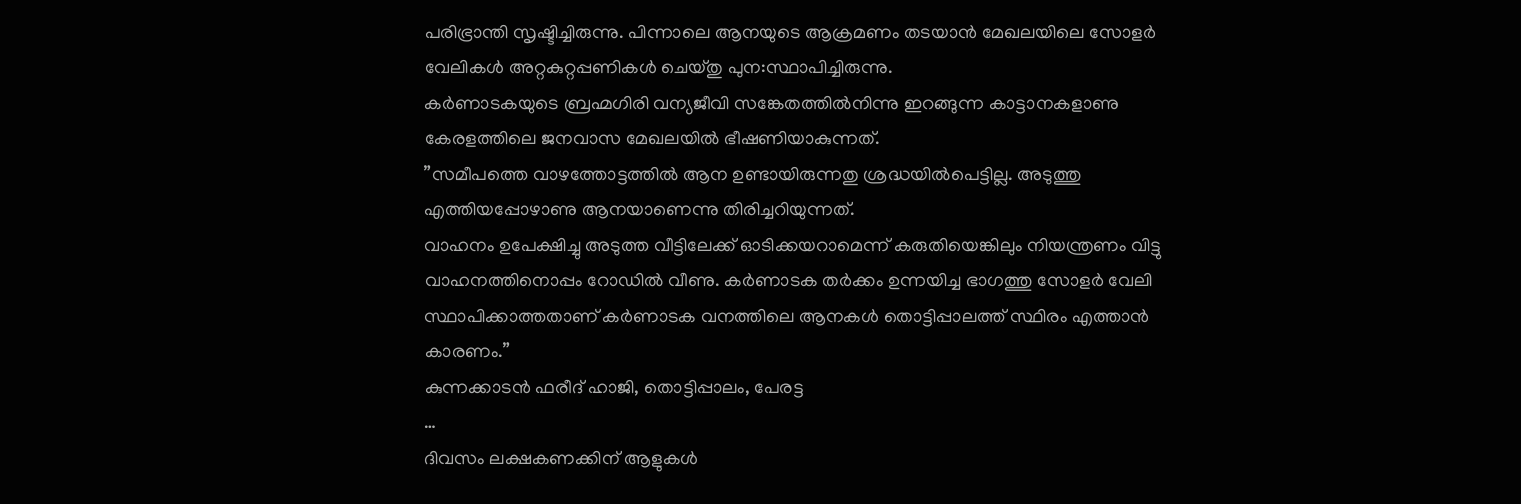പരിഭ്രാന്തി സൃഷ്ടിച്ചിരുന്നു. പിന്നാലെ ആനയുടെ ആക്രമണം തടയാൻ മേഖലയിലെ സോളർ വേലികൾ അറ്റകുറ്റപ്പണികൾ ചെയ്തു പുന:സ്ഥാപിച്ചിരുന്നു.
കർണാടകയുടെ ബ്രഹ്മഗിരി വന്യജീവി സങ്കേതത്തിൽനിന്നു ഇറങ്ങുന്ന കാട്ടാനകളാണു കേരളത്തിലെ ജനവാസ മേഖലയിൽ ഭീഷണിയാകുന്നത്.
”സമീപത്തെ വാഴത്തോട്ടത്തിൽ ആന ഉണ്ടായിരുന്നതു ശ്രദ്ധയിൽപെട്ടില്ല. അടുത്തു എത്തിയപ്പോഴാണു ആനയാണെന്നു തിരിച്ചറിയുന്നത്.
വാഹനം ഉപേക്ഷിച്ചു അടുത്ത വീട്ടിലേക്ക് ഓടിക്കയറാമെന്ന് കരുതിയെങ്കിലും നിയന്ത്രണം വിട്ടു വാഹനത്തിനൊപ്പം റോഡിൽ വീണു. കർണാടക തർക്കം ഉന്നയിച്ച ഭാഗത്തു സോളർ വേലി സ്ഥാപിക്കാത്തതാണ് കർണാടക വനത്തിലെ ആനകൾ തൊട്ടിപ്പാലത്ത് സ്ഥിരം എത്താൻ കാരണം.”
കുന്നക്കാടൻ ഫരീദ് ഹാജി, തൊട്ടിപ്പാലം, പേരട്ട
…
ദിവസം ലക്ഷകണക്കിന് ആളുകൾ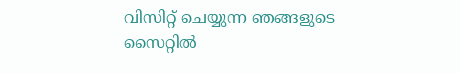വിസിറ്റ് ചെയ്യുന്ന ഞങ്ങളുടെ സൈറ്റിൽ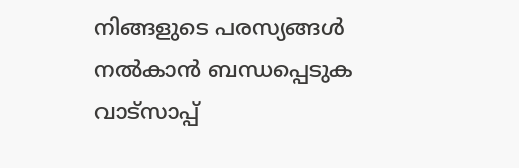നിങ്ങളുടെ പരസ്യങ്ങൾ നൽകാൻ ബന്ധപ്പെടുക വാട്സാപ്പ്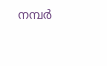നമ്പർ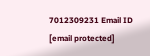7012309231 Email ID [email protected]